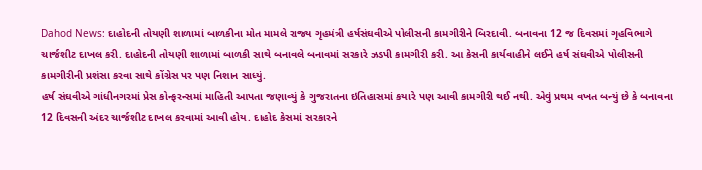Dahod News: દાહોદની તોયણી શાળામાં બાળકીના મોત મામલે રાજ્ય ગૃહમંત્રી હર્ષસંઘવીએ પોલીસની કામગીરીને બિરદાવી. બનાવના 12 જ દિવસમાં ગૃહવિભાગે ચાર્જશીટ દાખલ કરી. દાહોદની તોયણી શાળામાં બાળકી સાથે બનાવલે બનાવમાં સરકારે ઝડપી કામગીરી કરી. આ કેસની કાર્યવાહીને લઈને હર્ષ સંઘવીએ પોલીસની કામગીરીની પ્રશંસા કરવા સાથે કોંગ્રેસ પર પણ નિશાન સાધ્યું.
હર્ષ સંઘવીએ ગાંધીનગરમાં પ્રેસ કોન્ફરન્સમાં માહિતી આપતા જણાવ્યું કે ગુજરાતના ઇતિહાસમાં કયારે પણ આવી કામગીરી થઈ નથી. એવું પ્રથમ વખત બન્યું છે કે બનાવના 12 દિવસની અંદર ચાર્જશીટ દાખલ કરવામાં આવી હોય. દાહોદ કેસમાં સરકારને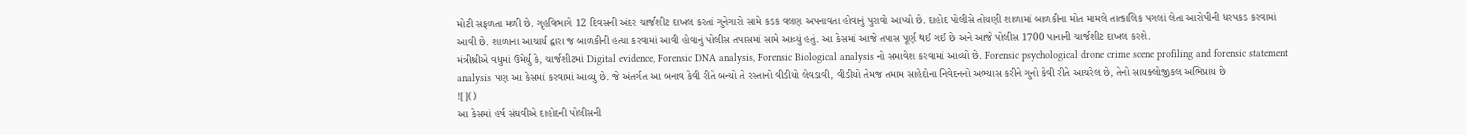મોટી સફળતા મળી છે. ગૃહવિભાગે 12 દિવસની અંદર ચાર્જશીટ દાખલ કરતાં ગુનેગારો સામે કડક વલણ અપનાવતા હોવાનું પુરાવો આપ્યો છે. દાહોદ પોલીસે તોયણી શાળામાં બાળકીના મોત મામલે તાત્કાલિક પગલાં લેતા આરોપીની ધરપકડ કરવામાં આવી છે. શાળાના આચાર્ય દ્વારા જ બાળકીની હત્યા કરવામાં આવી હોવાનું પોલીસ તપાસમાં સામે આવ્યું હતું. આ કેસમાં આજે તપાસ પૂર્ણ થઈ ગઈ છે અને આજે પોલીસ 1700 પાનાની ચાર્જશીટ દાખલ કરશે.
મંત્રીશ્રીએ વધુમાં ઉમેર્યુ કે, ચાર્જશીટમાં Digital evidence, Forensic DNA analysis, Forensic Biological analysis નો સમાવેશ કરવામાં આવ્યો છે. Forensic psychological drone crime scene profiling and forensic statement analysis પણ આ કેસમાં કરવામાં આવ્યુ છે. જે અંતર્ગત આ બનાવ કેવી રીતે બન્યો તે રસ્તાનો વીડીયો લેવડાવી, વીડીયો તેમજ તમામ સાહેદોના નિવેદનનો અભ્યાસ કરીને ગુનો કેવી રીતે આચરેલ છે, તેનો સાયક્લોજીકલ અભિપ્રાય છે
![]()
આ કેસમાં હર્ષ સંઘવીએ દાહોદની પોલીસની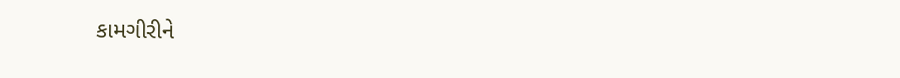કામગીરીને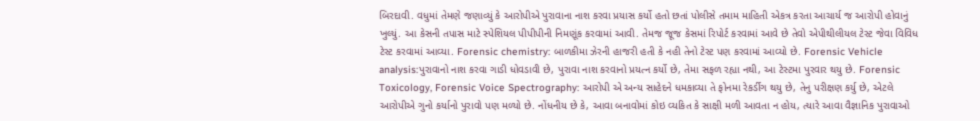બિરદાવી. વધુમાં તેમણે જણાવ્યું કે આરોપીએ પુરાવાના નાશ કરવા પ્રયાસ કર્યો હતો છતાં પોલીસે તમામ માહિતી એકત્ર કરતા આચાર્ય જ આરોપી હોવાનું ખુલ્યું. આ કેસની તપાસ માટે સ્પેશિયલ પીપીપીની નિમણૂંક કરવામાં આવી. તેમજ જૂજ કેસમાં રિપોર્ટ કરવામાં આવે છે તેવો એપીથીલીયલ ટેસ્ટ જેવા વિવિધ ટેસ્ટ કરવામાં આવ્યા. Forensic chemistry: બાળકીમા ઝેરની હાજરી હતી કે નહી તેનો ટેસ્ટ પણ કરવામાં આવ્યો છે. Forensic Vehicle analysis:પુરાવાનો નાશ કરવા ગાડી ધોવડાવી છે, પુરાવા નાશ કરવાનો પ્રયત્ન કર્યો છે, તેમા સફળ રહ્યા નથી, આ ટેસ્ટમા પુરવાર થયુ છે. Forensic Toxicology, Forensic Voice Spectrography: આરોપી એ અન્ય સાહેદને ધમકાવ્યા તે ફોનમા રેકર્ડીગ થયુ છે, તેનુ પરીક્ષણ કર્યુ છે, એટલે આરોપીએ ગુનો કર્યાનો પુરાવો પણ મળ્યો છે. નોંધનીય છે કે, આવા બનાવોમાં કોઇ વ્યકિત કે સાક્ષી મળી આવતા ન હોય, ત્યારે આવા વૈજ્ઞાનિક પુરાવાઓ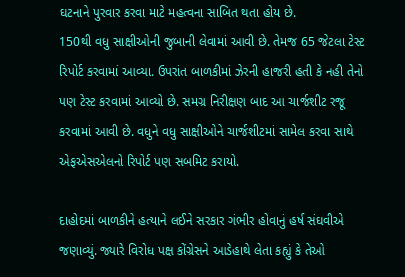ઘટનાને પુરવાર કરવા માટે મહત્વના સાબિત થતા હોય છે.
150થી વધુ સાક્ષીઓની જુબાની લેવામાં આવી છે. તેમજ 65 જેટલા ટેસ્ટ રિપોર્ટ કરવામાં આવ્યા. ઉપરાંત બાળકીમાં ઝેરની હાજરી હતી કે નહી તેનો પણ ટેસ્ટ કરવામાં આવ્યો છે. સમગ્ર નિરીક્ષણ બાદ આ ચાર્જશીટ રજૂ કરવામાં આવી છે. વધુને વધુ સાક્ષીઓને ચાર્જશીટમાં સામેલ કરવા સાથે એફએસએલનો રિપોર્ટ પણ સબમિટ કરાયો.

દાહોદમાં બાળકીને હત્યાને લઈને સરકાર ગંભીર હોવાનું હર્ષ સંઘવીએ જણાવ્યું. જ્યારે વિરોધ પક્ષ કોંગ્રેસને આડેહાથે લેતા કહ્યું કે તેઓ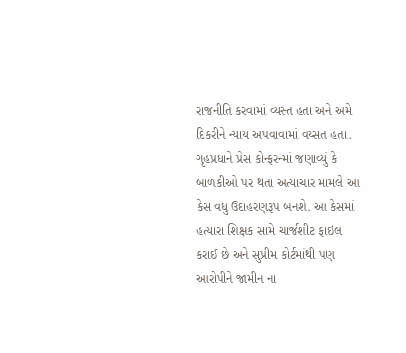રાજનીતિ કરવામાં વ્યસ્ત હતા અને અમે દિકરીને ન્યાય અપવાવામાં વય્સત હતા. ગૃહપ્રધાને પ્રેસ કોન્ફરન્માં જણાવ્યું કે બાળકીઓ પર થતા અત્યાચાર મામલે આ કેસ વધુ ઉદાહરણરૂપ બનશે. આ કેસમાં હત્યારા શિક્ષક સામે ચાર્જશીટ ફાઇલ કરાઈ છે અને સુપ્રીમ કોર્ટમાંથી પણ આરોપીને જામીન ના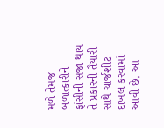મળે તેમજ બળાત્કારીને ફાંસીની સજા થાય તે પ્રકારની તૈયારી સાથે ચાર્જશીટ દાખલ કરવામાં આવી છે. આ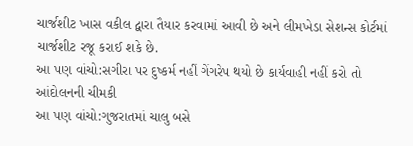ચાર્જશીટ ખાસ વકીલ દ્વારા તૈયાર કરવામાં આવી છે અને લીમખેડા સેશન્સ કોર્ટમાં ચાર્જશીટ રજૂ કરાઈ શકે છે.
આ પણ વાંચો:સગીરા પર દુષ્કર્મ નહીં ગેંગરેપ થયો છે કાર્યવાહી નહીં કરો તો આંદોલનની ચીમકી
આ પણ વાંચો:ગુજરાતમાં ચાલુ બસે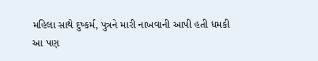મહિલા સાથે દુષ્કર્મ, પુત્રને મારી નાખવાની આપી હતી ધમકી
આ પણ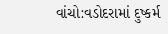વાંચો:વડોદરામાં દુષ્કર્મ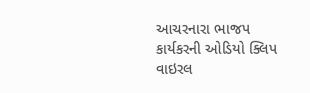આચરનારા ભાજપ કાર્યકરની ઓડિયો ક્લિપ વાઇરલ